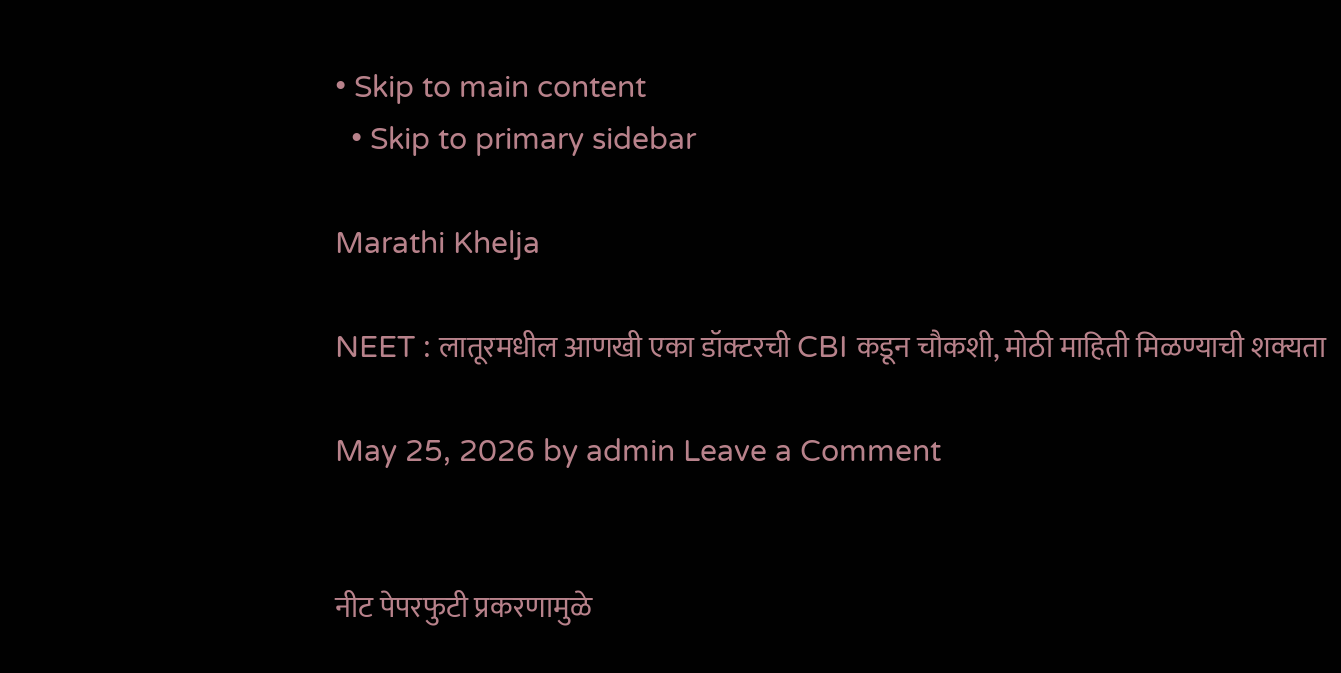• Skip to main content
  • Skip to primary sidebar

Marathi Khelja

NEET : लातूरमधील आणखी एका डॉक्टरची CBI कडून चौकशी, मोठी माहिती मिळण्याची शक्यता

May 25, 2026 by admin Leave a Comment


नीट पेपरफुटी प्रकरणामुळे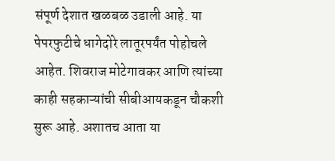संपूर्ण देशात खळबळ उडाली आहे. या पेपरफुटीचे धागेदोरे लातूरपर्यंत पोहोचले आहेत. शिवराज मोटेगावकर आणि त्यांच्या काही सहकाऱ्यांची सीबीआयकडून चौकशी सुरू आहे. अशातच आता या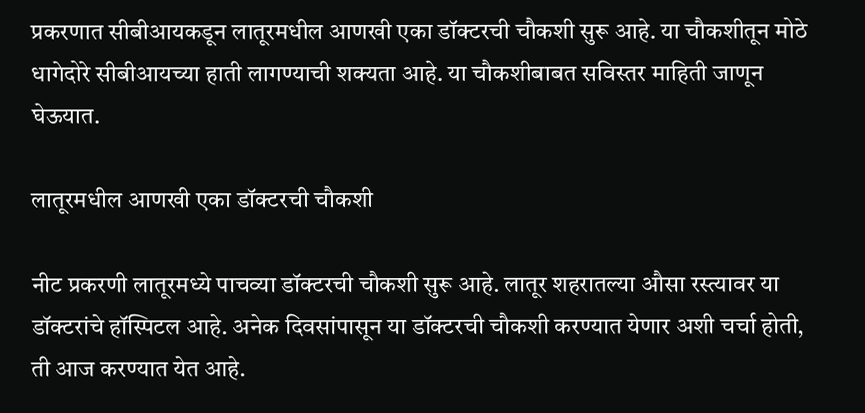प्रकरणात सीबीआयकडून लातूरमधील आणखी एका डॉक्टरची चौकशी सुरू आहे. या चौकशीतून मोठे धागेदोरे सीबीआयच्या हाती लागण्याची शक्यता आहे. या चौकशीबाबत सविस्तर माहिती जाणून घेऊयात.

लातूरमधील आणखी एका डॉक्टरची चौकशी

नीट प्रकरणी लातूरमध्ये पाचव्या डॉक्टरची चौकशी सुरू आहे. लातूर शहरातल्या औसा रस्त्यावर या डॉक्टरांचे हॉस्पिटल आहे. अनेक दिवसांपासून या डॉक्टरची चौकशी करण्यात येणार अशी चर्चा होती, ती आज करण्यात येत आहे.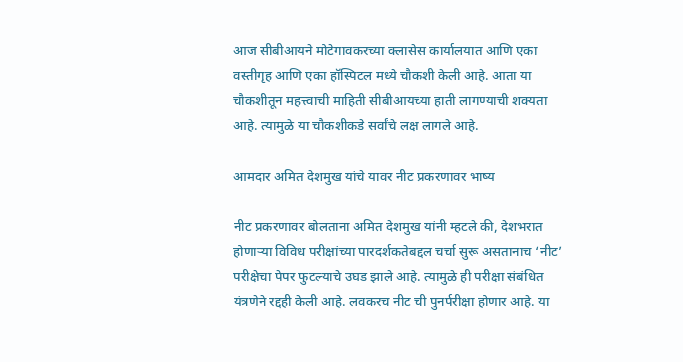आज सीबीआयने मोटेगावकरच्या क्लासेस कार्यालयात आणि एका वस्तीगृह आणि एका हॉस्पिटल मध्ये चौकशी केली आहे. आता या चौकशीतून महत्त्वाची माहिती सीबीआयच्या हाती लागण्याची शक्यता आहे. त्यामुळे या चौकशीकडे सर्वांचे लक्ष लागले आहे.

आमदार अमित देशमुख यांचे यावर नीट प्रकरणावर भाष्य

नीट प्रकरणावर बोलताना अमित देशमुख यांनी म्हटले की, देशभरात होणाऱ्या विविध परीक्षांच्या पारदर्शकतेबद्दल चर्चा सुरू असतानाच ‘नीट’ परीक्षेचा पेपर फुटल्याचे उघड झाले आहे. त्यामुळे ही परीक्षा संबंधित यंत्रणेने रद्दही केली आहे. लवकरच नीट ची पुनर्परीक्षा होणार आहे. या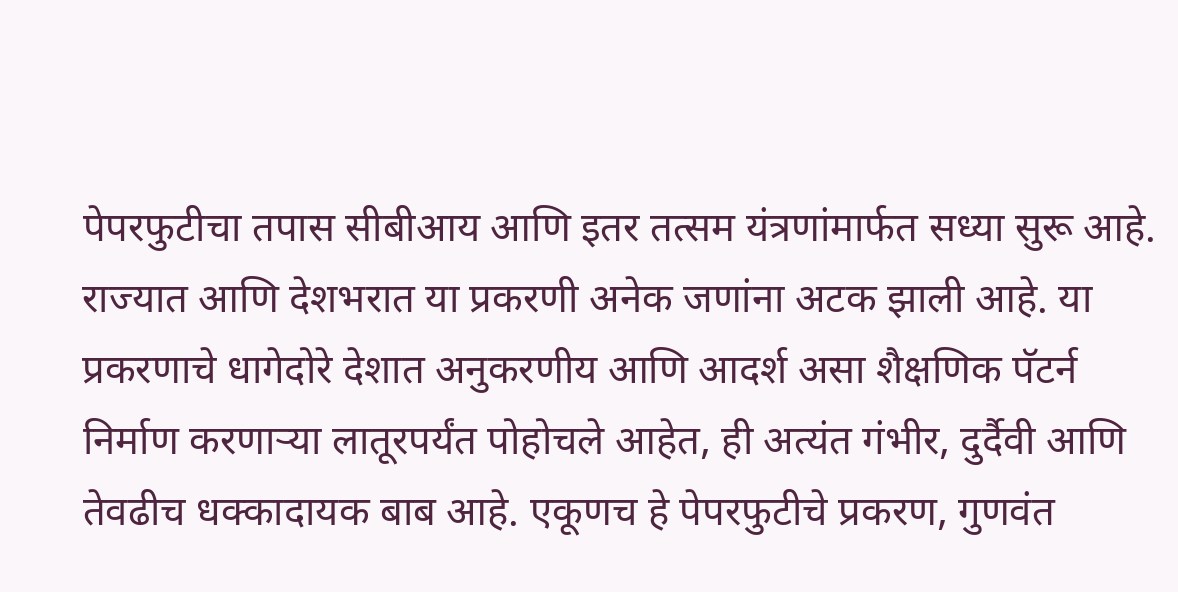पेपरफुटीचा तपास सीबीआय आणि इतर तत्सम यंत्रणांमार्फत सध्या सुरू आहे. राज्यात आणि देशभरात या प्रकरणी अनेक जणांना अटक झाली आहे. या प्रकरणाचे धागेदोरे देशात अनुकरणीय आणि आदर्श असा शैक्षणिक पॅटर्न निर्माण करणाऱ्या लातूरपर्यंत पोहोचले आहेत, ही अत्यंत गंभीर, दुर्दैवी आणि तेवढीच धक्कादायक बाब आहे. एकूणच हे पेपरफुटीचे प्रकरण, गुणवंत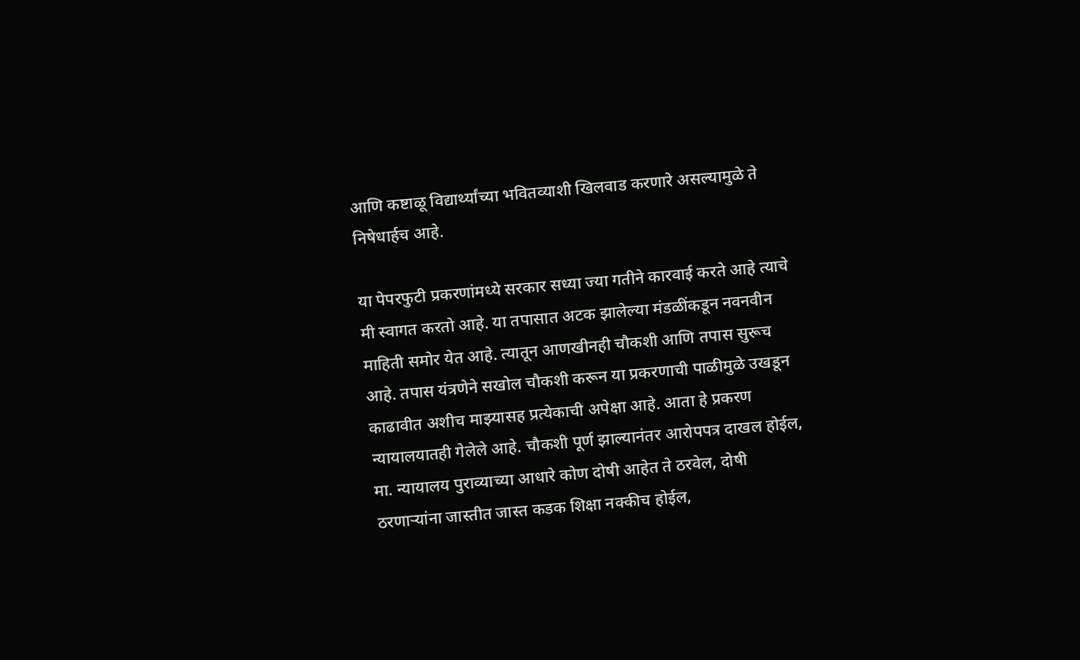आणि कष्टाळू विद्यार्थ्यांच्या भवितव्याशी खिलवाड करणारे असल्यामुळे ते निषेधार्हच आहे.

या पेपरफुटी प्रकरणांमध्ये सरकार सध्या ज्या गतीने कारवाई करते आहे त्याचे मी स्वागत करतो आहे. या तपासात अटक झालेल्या मंडळींकडून नवनवीन माहिती समोर येत आहे. त्यातून आणखीनही चौकशी आणि तपास सुरूच आहे. तपास यंत्रणेने सखोल चौकशी करून या प्रकरणाची पाळीमुळे उखडून काढावीत अशीच माझ्यासह प्रत्येकाची अपेक्षा आहे. आता हे प्रकरण न्यायालयातही गेलेले आहे. चौकशी पूर्ण झाल्यानंतर आरोपपत्र दाखल होईल, मा. न्यायालय पुराव्याच्या आधारे कोण दोषी आहेत ते ठरवेल, दोषी ठरणाऱ्यांना जास्तीत जास्त कडक शिक्षा नक्कीच होईल,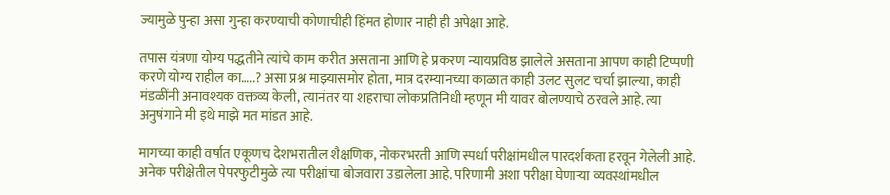ज्यामुळे पुन्हा असा गुन्हा करण्याची कोणाचीही हिंमत होणार नाही ही अपेक्षा आहे.

तपास यंत्रणा योग्य पद्धतीने त्यांचे काम करीत असताना आणि हे प्रकरण न्यायप्रविष्ठ झालेले असताना आपण काही टिप्पणी करणे योग्य राहील का…..? असा प्रश्न माझ्यासमोर होता, मात्र दरम्यानच्या काळात काही उलट सुलट चर्चा झाल्या, काही मंडळींनी अनावश्यक वक्तव्य केली, त्यानंतर या शहराचा लोकप्रतिनिधी म्हणून मी यावर बोलण्याचे ठरवले आहे. त्या अनुषंगाने मी इथे माझे मत मांडत आहे.

मागच्या काही वर्षात एकूणच देशभरातील शैक्षणिक, नोकरभरती आणि स्पर्धा परीक्षांमधील पारदर्शकता हरवून गेलेली आहे. अनेक परीक्षेतील पेपरफुटीमुळे त्या परीक्षांचा बोजवारा उडालेला आहे. परिणामी अशा परीक्षा घेणाऱ्या व्यवस्थांमधील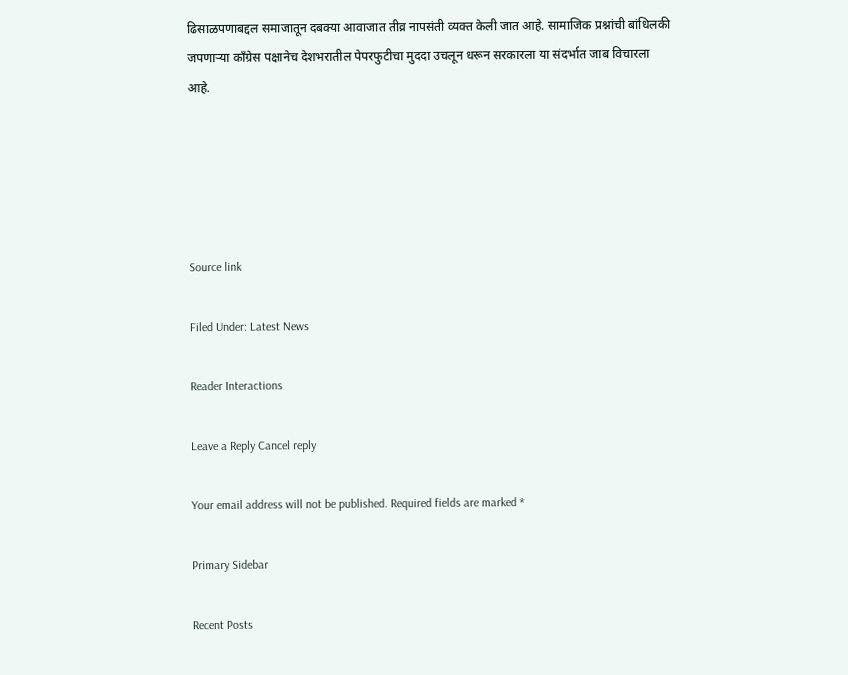ढिसाळपणाबद्दल समाजातून दबक्या आवाजात तीव्र नापसंती व्यक्त केली जात आहे. सामाजिक प्रश्नांची बांधिलकी जपणाऱ्या काँग्रेस पक्षानेच देशभरातील पेपरफुटीचा मुददा उचलून धरून सरकारला या संदर्भात जाब विचारला आहे.





Source link

Filed Under: Latest News

Reader Interactions

Leave a Reply Cancel reply

Your email address will not be published. Required fields are marked *

Primary Sidebar

Recent Posts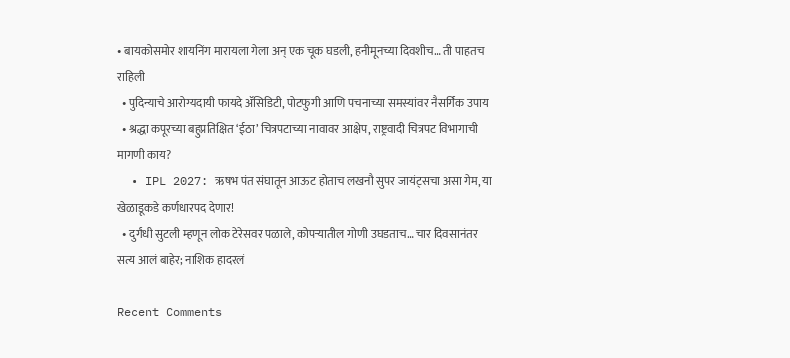• बायकोसमोर शायनिंग मारायला गेला अन् एक चूक घडली, हनीमूनच्या दिवशीच… ती पाहतच राहिली
  • पुदिन्याचे आरोग्यदायी फायदे ॲसिडिटी, पोटफुगी आणि पचनाच्या समस्यांवर नैसर्गिक उपाय
  • श्रद्धा कपूरच्या बहुप्रतिक्षित ‘ईठा’ चित्रपटाच्या नावावर आक्षेप, राष्ट्रवादी चित्रपट विभागाची मागणी काय?
  • IPL 2027: ऋषभ पंत संघातून आऊट होताच लखनौ सुपर जायंट्सचा असा गेम, या खेळाडूकडे कर्णधारपद देणार!
  • दुर्गंधी सुटली म्हणून लोक टेरेसवर पळाले, कोपऱ्यातील गोणी उघडताच… चार दिवसानंतर सत्य आलं बाहेर; नाशिक हादरलं

Recent Comments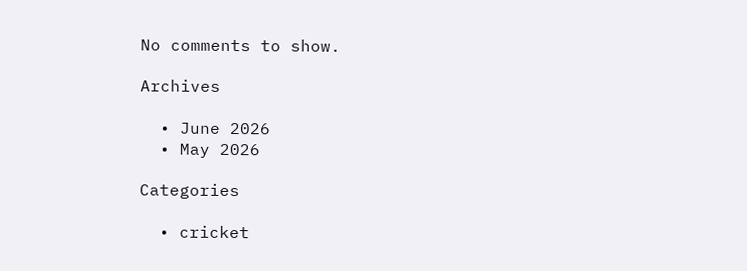No comments to show.

Archives

  • June 2026
  • May 2026

Categories

  • cricket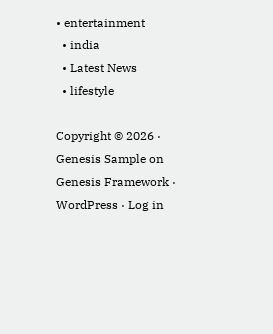• entertainment
  • india
  • Latest News
  • lifestyle

Copyright © 2026 · Genesis Sample on Genesis Framework · WordPress · Log in